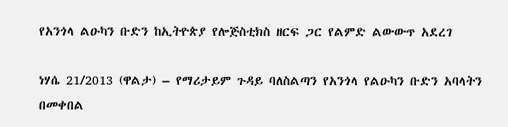የአንጎላ ልዑካን ቡድን ከኢትዮጵያ የሎጅስቲክስ ዘርፍ ጋር የልምድ ልውውጥ አደረገ

ነሃሴ 21/2013 (ዋልታ) – የማሪታይም ጉዳይ ባለስልጣን የአንጎላ የልዑካን ቡድን አባላትን በመቀበል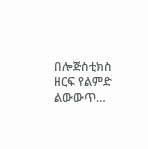በሎጅስቲክስ ዘርፍ የልምድ ልውውጥ…